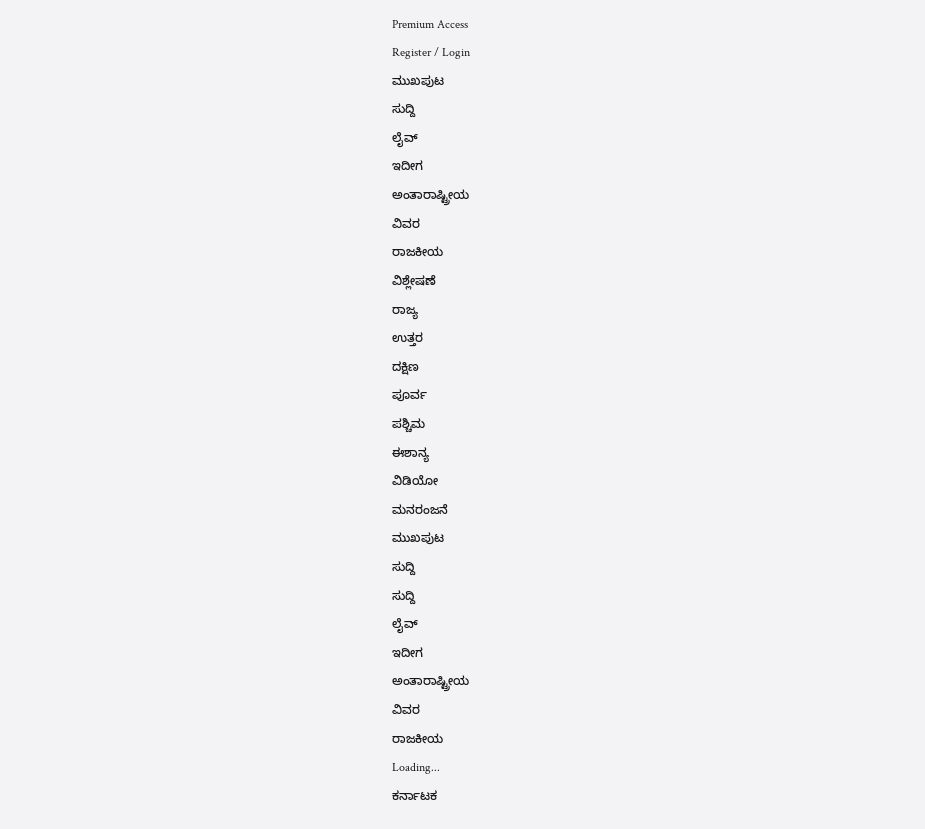Premium Access
Register / Login
ಮುಖಪುಟ
ಸುದ್ದಿ
ಲೈವ್
ಇದೀಗ
ಅಂತಾರಾಷ್ಟ್ರೀಯ
ವಿವರ
ರಾಜಕೀಯ
ವಿಶ್ಲೇಷಣೆ
ರಾಜ್ಯ
ಉತ್ತರ
ದಕ್ಷಿಣ
ಪೂರ್ವ
ಪಶ್ಚಿಮ
ಈಶಾನ್ಯ
ವಿಡಿಯೋ
ಮನರಂಜನೆ
ಮುಖಪುಟ
ಸುದ್ದಿ
ಸುದ್ದಿ
ಲೈವ್
ಇದೀಗ
ಅಂತಾರಾಷ್ಟ್ರೀಯ
ವಿವರ
ರಾಜಕೀಯ
Loading...
ಕರ್ನಾಟಕ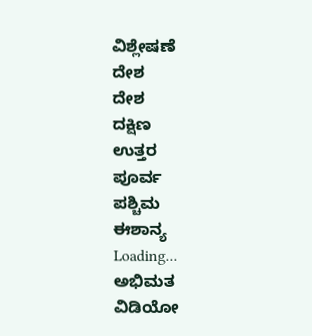ವಿಶ್ಲೇಷಣೆ
ದೇಶ
ದೇಶ
ದಕ್ಷಿಣ
ಉತ್ತರ
ಪೂರ್ವ
ಪಶ್ಚಿಮ
ಈಶಾನ್ಯ
Loading...
ಅಭಿಮತ
ವಿಡಿಯೋ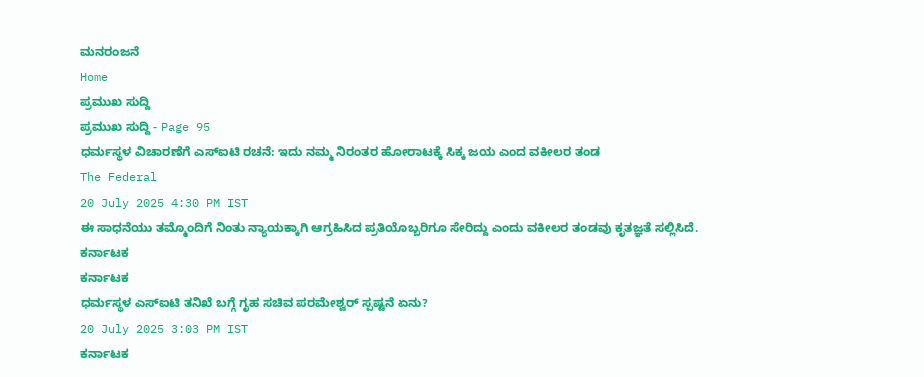ಮನರಂಜನೆ
Home
ಪ್ರಮುಖ ಸುದ್ದಿ
ಪ್ರಮುಖ ಸುದ್ದಿ - Page 95
ಧರ್ಮಸ್ಥಳ ವಿಚಾರಣೆಗೆ ಎಸ್ಐಟಿ ರಚನೆ: ಇದು ನಮ್ಮ ನಿರಂತರ ಹೋರಾಟಕ್ಕೆ ಸಿಕ್ಕ ಜಯ ಎಂದ ವಕೀಲರ ತಂಡ
The Federal
20 July 2025 4:30 PM IST
ಈ ಸಾಧನೆಯು ತಮ್ಮೊಂದಿಗೆ ನಿಂತು ನ್ಯಾಯಕ್ಕಾಗಿ ಆಗ್ರಹಿಸಿದ ಪ್ರತಿಯೊಬ್ಬರಿಗೂ ಸೇರಿದ್ದು ಎಂದು ವಕೀಲರ ತಂಡವು ಕೃತಜ್ಞತೆ ಸಲ್ಲಿಸಿದೆ.
ಕರ್ನಾಟಕ
ಕರ್ನಾಟಕ
ಧರ್ಮಸ್ಥಳ ಎಸ್ಐಟಿ ತನಿಖೆ ಬಗ್ಗೆ ಗೃಹ ಸಚಿವ ಪರಮೇಶ್ವರ್ ಸ್ಪಷ್ಟನೆ ಏನು?
20 July 2025 3:03 PM IST
ಕರ್ನಾಟಕ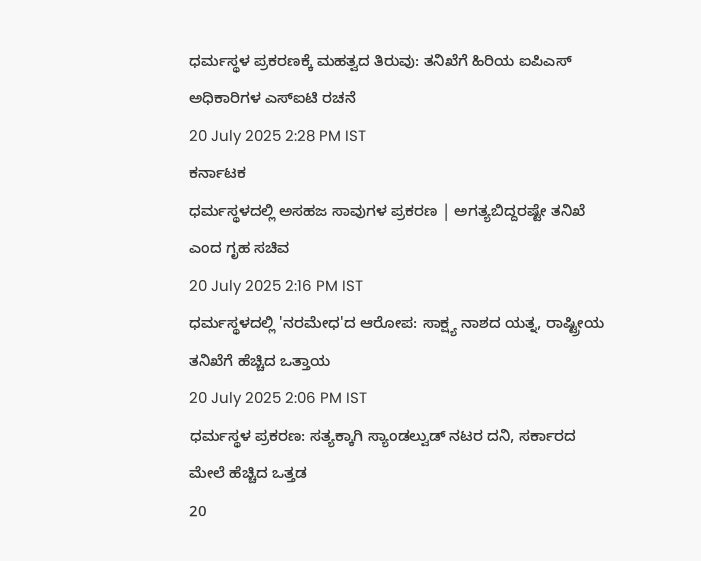ಧರ್ಮಸ್ಥಳ ಪ್ರಕರಣಕ್ಕೆ ಮಹತ್ವದ ತಿರುವು: ತನಿಖೆಗೆ ಹಿರಿಯ ಐಪಿಎಸ್ ಅಧಿಕಾರಿಗಳ ಎಸ್ಐಟಿ ರಚನೆ
20 July 2025 2:28 PM IST
ಕರ್ನಾಟಕ
ಧರ್ಮಸ್ಥಳದಲ್ಲಿ ಅಸಹಜ ಸಾವುಗಳ ಪ್ರಕರಣ | ಅಗತ್ಯಬಿದ್ದರಷ್ಟೇ ತನಿಖೆ ಎಂದ ಗೃಹ ಸಚಿವ
20 July 2025 2:16 PM IST
ಧರ್ಮಸ್ಥಳದಲ್ಲಿ 'ನರಮೇಧ'ದ ಆರೋಪ: ಸಾಕ್ಷ್ಯ ನಾಶದ ಯತ್ನ, ರಾಷ್ಟ್ರೀಯ ತನಿಖೆಗೆ ಹೆಚ್ಚಿದ ಒತ್ತಾಯ
20 July 2025 2:06 PM IST
ಧರ್ಮಸ್ಥಳ ಪ್ರಕರಣ: ಸತ್ಯಕ್ಕಾಗಿ ಸ್ಯಾಂಡಲ್ವುಡ್ ನಟರ ದನಿ, ಸರ್ಕಾರದ ಮೇಲೆ ಹೆಚ್ಚಿದ ಒತ್ತಡ
20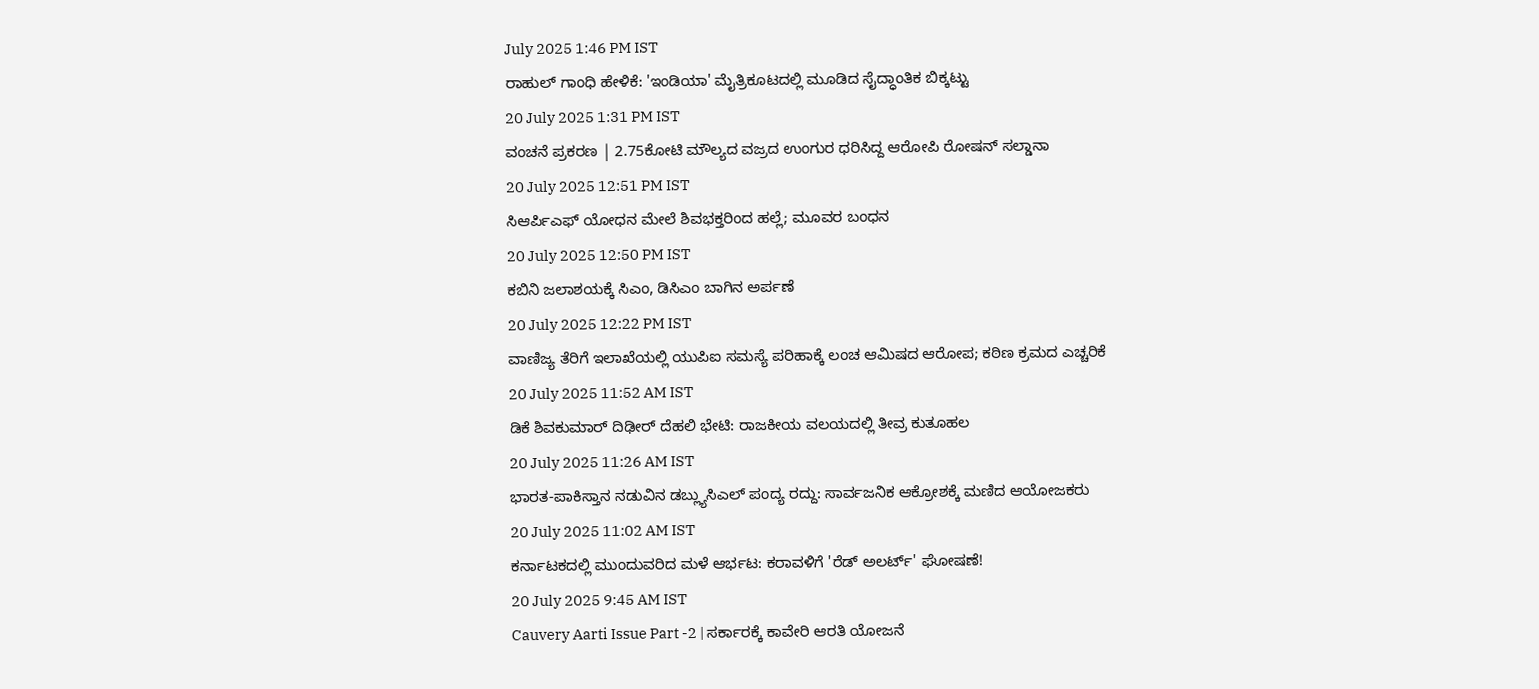July 2025 1:46 PM IST
ರಾಹುಲ್ ಗಾಂಧಿ ಹೇಳಿಕೆ: 'ಇಂಡಿಯಾ' ಮೈತ್ರಿಕೂಟದಲ್ಲಿ ಮೂಡಿದ ಸೈದ್ಧಾಂತಿಕ ಬಿಕ್ಕಟ್ಟು
20 July 2025 1:31 PM IST
ವಂಚನೆ ಪ್ರಕರಣ | 2.75ಕೋಟಿ ಮೌಲ್ಯದ ವಜ್ರದ ಉಂಗುರ ಧರಿಸಿದ್ದ ಆರೋಪಿ ರೋಷನ್ ಸಲ್ಡಾನಾ
20 July 2025 12:51 PM IST
ಸಿಆರ್ಪಿಎಫ್ ಯೋಧನ ಮೇಲೆ ಶಿವಭಕ್ತರಿಂದ ಹಲ್ಲೆ; ಮೂವರ ಬಂಧನ
20 July 2025 12:50 PM IST
ಕಬಿನಿ ಜಲಾಶಯಕ್ಕೆ ಸಿಎಂ, ಡಿಸಿಎಂ ಬಾಗಿನ ಅರ್ಪಣೆ
20 July 2025 12:22 PM IST
ವಾಣಿಜ್ಯ ತೆರಿಗೆ ಇಲಾಖೆಯಲ್ಲಿ ಯುಪಿಐ ಸಮಸ್ಯೆ ಪರಿಹಾಕ್ಕೆ ಲಂಚ ಆಮಿಷದ ಆರೋಪ; ಕಠಿಣ ಕ್ರಮದ ಎಚ್ಚರಿಕೆ
20 July 2025 11:52 AM IST
ಡಿಕೆ ಶಿವಕುಮಾರ್ ದಿಢೀರ್ ದೆಹಲಿ ಭೇಟಿ: ರಾಜಕೀಯ ವಲಯದಲ್ಲಿ ತೀವ್ರ ಕುತೂಹಲ
20 July 2025 11:26 AM IST
ಭಾರತ-ಪಾಕಿಸ್ತಾನ ನಡುವಿನ ಡಬ್ಲ್ಯುಸಿಎಲ್ ಪಂದ್ಯ ರದ್ದು: ಸಾರ್ವಜನಿಕ ಆಕ್ರೋಶಕ್ಕೆ ಮಣಿದ ಆಯೋಜಕರು
20 July 2025 11:02 AM IST
ಕರ್ನಾಟಕದಲ್ಲಿ ಮುಂದುವರಿದ ಮಳೆ ಆರ್ಭಟ: ಕರಾವಳಿಗೆ 'ರೆಡ್ ಅಲರ್ಟ್' ಘೋಷಣೆ!
20 July 2025 9:45 AM IST
Cauvery Aarti Issue Part -2 | ಸರ್ಕಾರಕ್ಕೆ ಕಾವೇರಿ ಆರತಿ ಯೋಜನೆ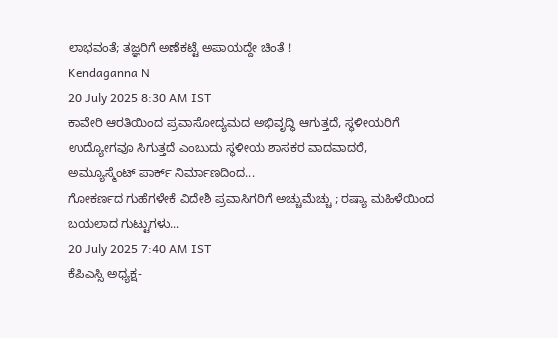ಲಾಭವಂತೆ; ತಜ್ಞರಿಗೆ ಅಣೆಕಟ್ಟೆ ಅಪಾಯದ್ದೇ ಚಿಂತೆ !
Kendaganna N
20 July 2025 8:30 AM IST
ಕಾವೇರಿ ಆರತಿಯಿಂದ ಪ್ರವಾಸೋದ್ಯಮದ ಅಭಿವೃದ್ಧಿ ಆಗುತ್ತದೆ, ಸ್ಥಳೀಯರಿಗೆ ಉದ್ಯೋಗವೂ ಸಿಗುತ್ತದೆ ಎಂಬುದು ಸ್ಥಳೀಯ ಶಾಸಕರ ವಾದವಾದರೆ, ಅಮ್ಯೂಸ್ಮೆಂಟ್ ಪಾರ್ಕ್ ನಿರ್ಮಾಣದಿಂದ...
ಗೋಕರ್ಣದ ಗುಹೆಗಳೇಕೆ ವಿದೇಶಿ ಪ್ರವಾಸಿಗರಿಗೆ ಅಚ್ಚುಮೆಚ್ಚು ; ರಷ್ಯಾ ಮಹಿಳೆಯಿಂದ ಬಯಲಾದ ಗುಟ್ಟುಗಳು...
20 July 2025 7:40 AM IST
ಕೆಪಿಎಸ್ಸಿ ಅಧ್ಯಕ್ಷ-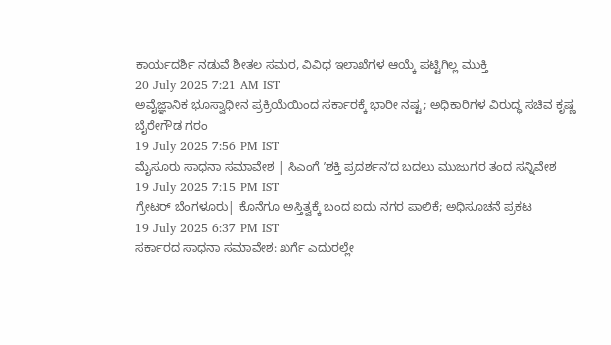ಕಾರ್ಯದರ್ಶಿ ನಡುವೆ ಶೀತಲ ಸಮರ, ವಿವಿಧ ಇಲಾಖೆಗಳ ಆಯ್ಕೆ ಪಟ್ಟಿಗಿಲ್ಲ ಮುಕ್ತಿ
20 July 2025 7:21 AM IST
ಅವೈಜ್ಞಾನಿಕ ಭೂಸ್ವಾಧೀನ ಪ್ರಕ್ರಿಯೆಯಿಂದ ಸರ್ಕಾರಕ್ಕೆ ಭಾರೀ ನಷ್ಟ; ಅಧಿಕಾರಿಗಳ ವಿರುದ್ಧ ಸಚಿವ ಕೃಷ್ಣ ಬೈರೇಗೌಡ ಗರಂ
19 July 2025 7:56 PM IST
ಮೈಸೂರು ಸಾಧನಾ ಸಮಾವೇಶ | ಸಿಎಂಗೆ ʼಶಕ್ತಿ ಪ್ರದರ್ಶನʼದ ಬದಲು ಮುಜುಗರ ತಂದ ಸನ್ನಿವೇಶ
19 July 2025 7:15 PM IST
ಗ್ರೇಟರ್ ಬೆಂಗಳೂರು| ಕೊನೆಗೂ ಅಸ್ತಿತ್ವಕ್ಕೆ ಬಂದ ಐದು ನಗರ ಪಾಲಿಕೆ; ಅಧಿಸೂಚನೆ ಪ್ರಕಟ
19 July 2025 6:37 PM IST
ಸರ್ಕಾರದ ಸಾಧನಾ ಸಮಾವೇಶ: ಖರ್ಗೆ ಎದುರಲ್ಲೇ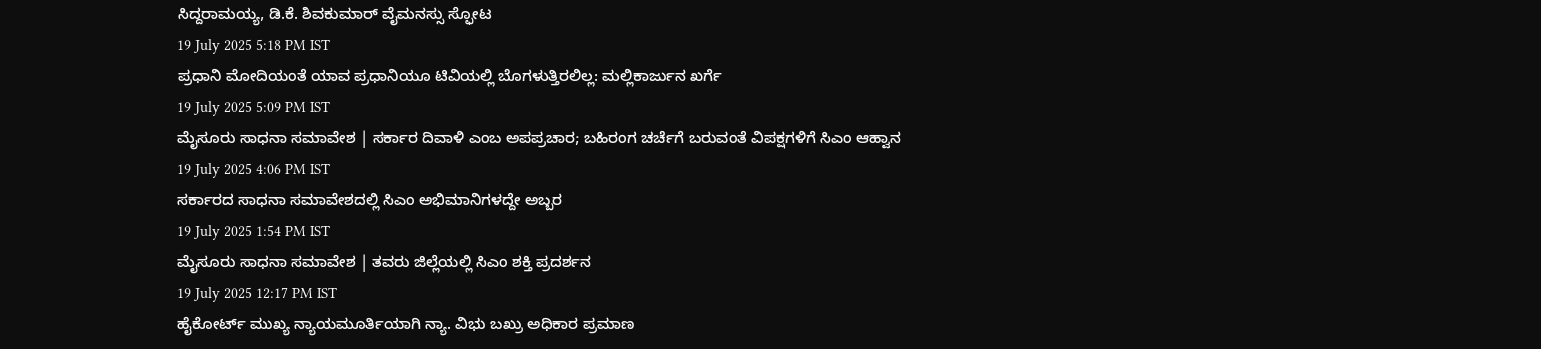ಸಿದ್ದರಾಮಯ್ಯ, ಡಿ.ಕೆ. ಶಿವಕುಮಾರ್ ವೈಮನಸ್ಸು ಸ್ಫೋಟ
19 July 2025 5:18 PM IST
ಪ್ರಧಾನಿ ಮೋದಿಯಂತೆ ಯಾವ ಪ್ರಧಾನಿಯೂ ಟಿವಿಯಲ್ಲಿ ಬೊಗಳುತ್ತಿರಲಿಲ್ಲ: ಮಲ್ಲಿಕಾರ್ಜುನ ಖರ್ಗೆ
19 July 2025 5:09 PM IST
ಮೈಸೂರು ಸಾಧನಾ ಸಮಾವೇಶ | ಸರ್ಕಾರ ದಿವಾಳಿ ಎಂಬ ಅಪಪ್ರಚಾರ; ಬಹಿರಂಗ ಚರ್ಚೆಗೆ ಬರುವಂತೆ ವಿಪಕ್ಷಗಳಿಗೆ ಸಿಎಂ ಆಹ್ವಾನ
19 July 2025 4:06 PM IST
ಸರ್ಕಾರದ ಸಾಧನಾ ಸಮಾವೇಶದಲ್ಲಿ ಸಿಎಂ ಅಭಿಮಾನಿಗಳದ್ದೇ ಅಬ್ಬರ
19 July 2025 1:54 PM IST
ಮೈಸೂರು ಸಾಧನಾ ಸಮಾವೇಶ | ತವರು ಜಿಲ್ಲೆಯಲ್ಲಿ ಸಿಎಂ ಶಕ್ತಿ ಪ್ರದರ್ಶನ
19 July 2025 12:17 PM IST
ಹೈಕೋರ್ಟ್ ಮುಖ್ಯ ನ್ಯಾಯಮೂರ್ತಿಯಾಗಿ ನ್ಯಾ. ವಿಭು ಬಖ್ರು ಅಧಿಕಾರ ಪ್ರಮಾಣ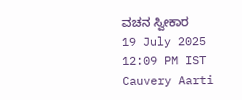ವಚನ ಸ್ವೀಕಾರ
19 July 2025 12:09 PM IST
Cauvery Aarti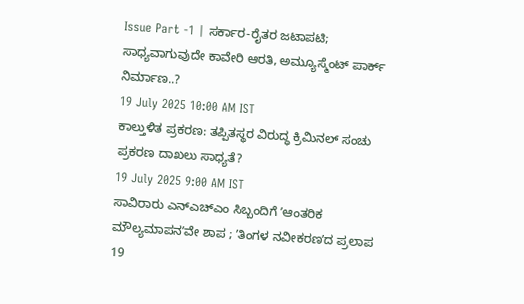Issue Part -1 | ಸರ್ಕಾರ-ರೈತರ ಜಟಾಪಟಿ; ಸಾಧ್ಯವಾಗುವುದೇ ಕಾವೇರಿ ಆರತಿ, ಅಮ್ಯೂಸ್ಮೆಂಟ್ ಪಾರ್ಕ್ ನಿರ್ಮಾಣ..?
19 July 2025 10:00 AM IST
ಕಾಲ್ತುಳಿತ ಪ್ರಕರಣ: ತಪ್ಪಿತಸ್ಥರ ವಿರುದ್ಧ ಕ್ರಿಮಿನಲ್ ಸಂಚು ಪ್ರಕರಣ ದಾಖಲು ಸಾಧ್ಯತೆ?
19 July 2025 9:00 AM IST
ಸಾವಿರಾರು ಎನ್ಎಚ್ಎಂ ಸಿಬ್ಬಂದಿಗೆ ʼಆಂತರಿಕ ಮೌಲ್ಯಮಾಪನʼವೇ ಶಾಪ ; ʼತಿಂಗಳ ನವೀಕರಣʼದ ಪ್ರಲಾಪ
19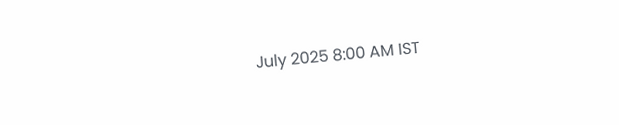July 2025 8:00 AM IST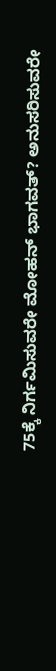75ಕ್ಕೆ ನಿರ್ಗಮಿಸುವರೇ ಮೋಹನ್ ಭಾಗವತ್? ಅನುಸರಿಸುವರೇ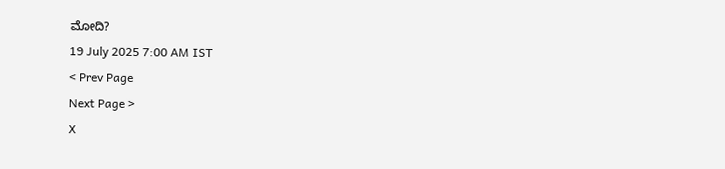ಮೋದಿ?
19 July 2025 7:00 AM IST
< Prev Page
Next Page >
X